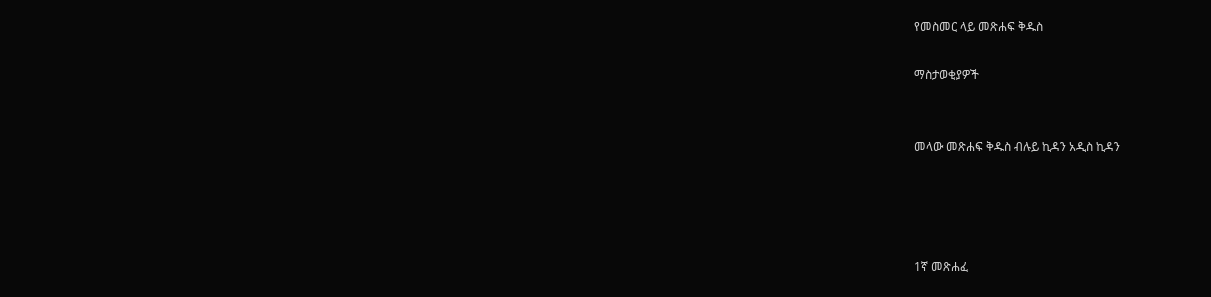የመስመር ላይ መጽሐፍ ቅዱስ

ማስታወቂያዎች


መላው መጽሐፍ ቅዱስ ብሉይ ኪዳን አዲስ ኪዳን




1ኛ መጽሐፈ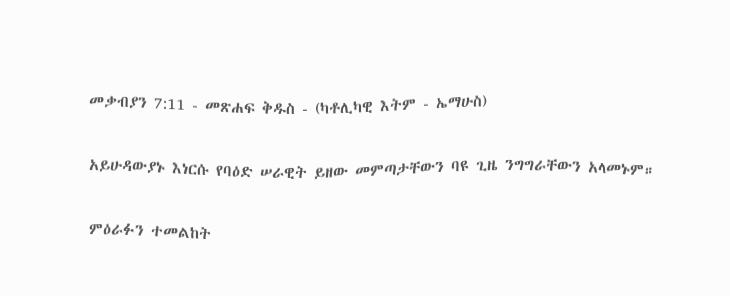መቃብያን 7:11 - መጽሐፍ ቅዱስ - (ካቶሊካዊ እትም - ኤማሁስ)

አይሁዳውያኑ እነርሱ የባዕድ ሠራዊት ይዘው መምጣታቸውን ባዩ ጊዜ ንግግራቸውን አላመኑም።

ምዕራፉን ተመልከት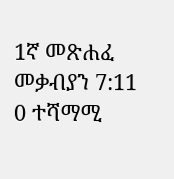1ኛ መጽሐፈ መቃብያን 7:11
0 ተሻማሚ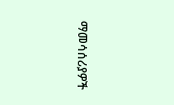ማመሳሰሪያዎች